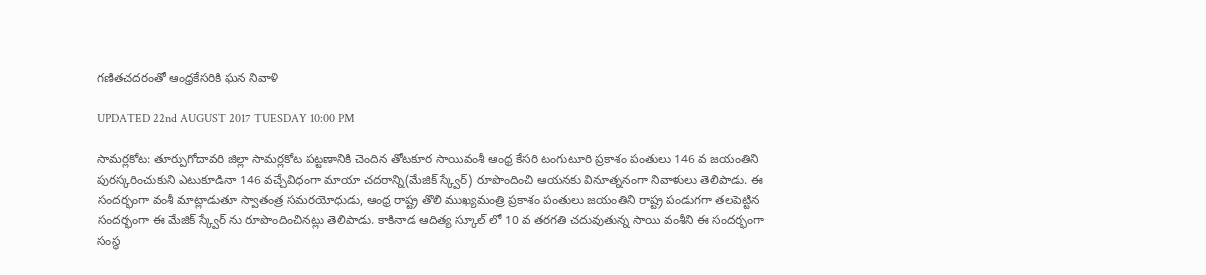గణితచదరంతో ఆంధ్రకేసరికి ఘన నివాళి

UPDATED 22nd AUGUST 2017 TUESDAY 10:00 PM

సామర్లకోట: తూర్పుగోదావరి జిల్లా సామర్లకోట పట్టణానికి చెందిన తోటకూర సాయివంశీ ఆంధ్ర కేసరి టంగుటూరి ప్రకాశం పంతులు 146 వ జయంతిని పురస్కరించుకుని ఎటుకూడినా 146 వచ్చేవిధంగా మాయా చదరాన్ని(మేజిక్ స్క్వేర్) రూపొందించి ఆయనకు వినూత్ననంగా నివాళులు తెలిపాడు. ఈ సందర్భంగా వంశీ మాట్లాడుతూ స్వాతంత్ర సమరయోధుడు, ఆంధ్ర రాష్ట్ర తొలి ముఖ్యమంత్రి ప్రకాశం పంతులు జయంతిని రాష్ట్ర పండుగగా తలపెట్టిన సందర్భంగా ఈ మేజిక్ స్క్వేర్ ను రూపొందించినట్లు తెలిపాడు. కాకినాడ ఆదిత్య స్కూల్ లో 10 వ తరగతి చదువుతున్న సాయి వంశీని ఈ సందర్భంగా సంస్థ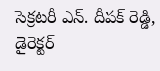సెక్రటరీ ఎన్. దీపక్ రెడ్డి, డైరెక్టర్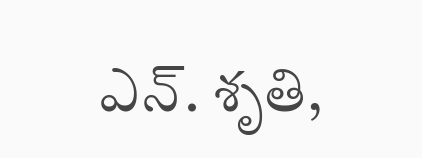ఎన్. శృతి,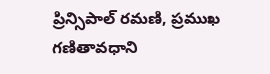ప్రిన్సిపాల్ రమణి, ప్రముఖ గణితావధాని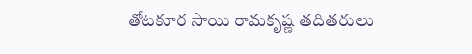తోటకూర సాయి రామకృష్ణ తదితరులు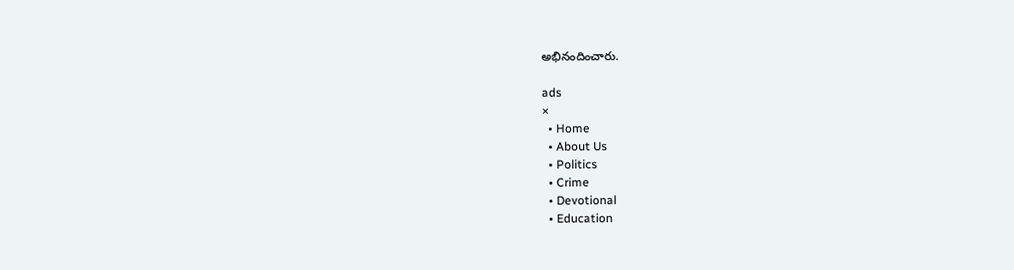అభినందించారు.

ads
×
  • Home
  • About Us
  • Politics
  • Crime
  • Devotional
  • Education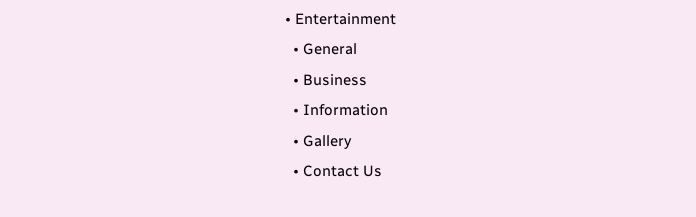• Entertainment
  • General
  • Business
  • Information
  • Gallery
  • Contact Us